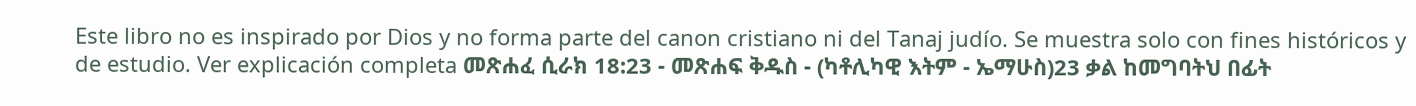Este libro no es inspirado por Dios y no forma parte del canon cristiano ni del Tanaj judío. Se muestra solo con fines históricos y de estudio. Ver explicación completa መጽሐፈ ሲራክ 18:23 - መጽሐፍ ቅዱስ - (ካቶሊካዊ እትም - ኤማሁስ)23 ቃል ከመግባትህ በፊት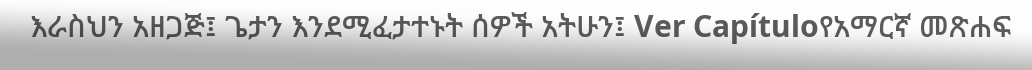እራስህን አዘጋጅ፤ ጌታን እንደሚፈታተኑት ሰዎች አትሁን፤ Ver Capítuloየአማርኛ መጽሐፍ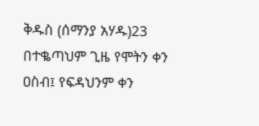ቅዱስ (ሰማንያ አሃዱ)23 በተቈጣህም ጊዜ የሞትን ቀን ዐስብ፤ የፍዳህንም ቀን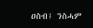ዐስብ፤ ንስሓም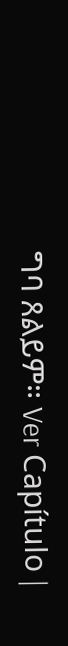ግባ ጸልይም። Ver Capítulo |